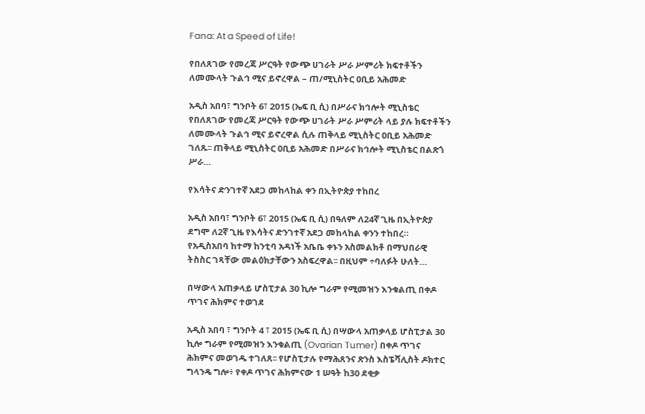Fana: At a Speed of Life!

የበለጸገው የመረጃ ሥርዓት የውጭ ሀገራት ሥራ ሥምሪት ክፍተቶችን ለመሙላት ጉልኅ ሚና ይኖረዋል – ጠ/ሚኒስትር ዐቢይ አሕመድ

አዲስ አበባ፣ ግንቦት 6፣ 2015 (ኤፍ ቢ ሲ) በሥራና ክኅሎት ሚኒስቴር የበለጸገው የመረጃ ሥርዓት የውጭ ሀገራት ሥራ ሥምሪት ላይ ያሉ ክፍተቶችን ለመሙላት ጉልኅ ሚና ይኖረዋል ሲሉ ጠቅላይ ሚኒስትር ዐቢይ አሕመድ ገለጹ፡፡ ጠቅላይ ሚኒስትር ዐቢይ አሕመድ በሥራና ክኅሎት ሚኒስቴር በልጽጎ ሥራ…

የእሳትና ድንገተኛ አደጋ መከላከል ቀን በኢትዮጵያ ተከበረ

አዲስ አበባ፣ ግንቦት 6፣ 2015 (ኤፍ ቢ ሲ) በዓለም ለ24ኛ ጊዜ በኢትዮጵያ ደግሞ ለ2ኛ ጊዜ የእሳትና ድንገተኛ አደጋ መከላከል ቀንን ተከበረ። የአዲስአበባ ከተማ ከንቲባ አዳነች አቤቤ ቀኑን አስመልክቶ በማህበራዊ ትስስር ገጻቸው መልዕክታቸውን አስፍረዋል፡፡ በዚህም ÷ባለፉት ሁለት…

በሣውላ አጠቃላይ ሆስፒታል 30 ኪሎ ግራም የሚመዝን እንቁልጢ በቀዶ ጥገና ሕክምና ተወገደ

አዲስ አበባ ፣ ግንቦት 4 ፣ 2015 (ኤፍ ቢ ሲ) በሣውላ አጠቃላይ ሆስፒታል 30 ኪሎ ግራም የሚመዝን እንቁልጢ (Ovarian Tumer) በቀዶ ጥገና ሕክምና መወገዱ ተገለጸ፡፡ የሆስፒታሉ የማሕጸንና ጽንስ እስፔሻሊስት ዶክተር ግላንዴ ግሎ፥ የቀዶ ጥገና ሕክምናው 1 ሠዓት ከ30 ደቂቃ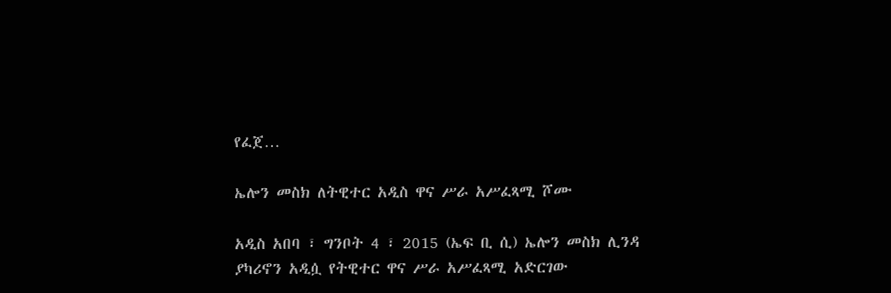የፈጀ…

ኤሎን መስክ ለትዊተር አዲስ ዋና ሥራ አሥፈጻሚ ሾሙ

አዲስ አበባ ፣ ግንቦት 4 ፣ 2015 (ኤፍ ቢ ሲ) ኤሎን መስክ ሊንዳ ያካሪኖን አዲሷ የትዊተር ዋና ሥራ አሥፈጻሚ አድርገው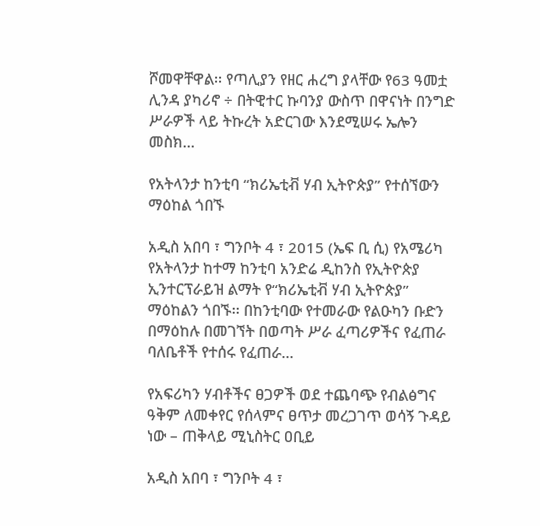ሾመዋቸዋል፡፡ የጣሊያን የዘር ሐረግ ያላቸው የ63 ዓመቷ ሊንዳ ያካሪኖ ÷ በትዊተር ኩባንያ ውስጥ በዋናነት በንግድ ሥራዎች ላይ ትኩረት አድርገው እንደሚሠሩ ኤሎን መስክ…

የአትላንታ ከንቲባ “ክሪኤቲቭ ሃብ ኢትዮጵያ” የተሰኘውን ማዕከል ጎበኙ

አዲስ አበባ ፣ ግንቦት 4 ፣ 2015 (ኤፍ ቢ ሲ) የአሜሪካ የአትላንታ ከተማ ከንቲባ አንድሬ ዲከንስ የኢትዮጵያ ኢንተርፕራይዝ ልማት የ“ክሪኤቲቭ ሃብ ኢትዮጵያ” ማዕከልን ጎበኙ፡፡ በከንቲባው የተመራው የልዑካን ቡድን በማዕከሉ በመገኘት በወጣት ሥራ ፈጣሪዎችና የፈጠራ ባለቤቶች የተሰሩ የፈጠራ…

የአፍሪካን ሃብቶችና ፀጋዎች ወደ ተጨባጭ የብልፅግና ዓቅም ለመቀየር የሰላምና ፀጥታ መረጋገጥ ወሳኝ ጉዳይ ነው – ጠቅላይ ሚኒስትር ዐቢይ

አዲስ አበባ ፣ ግንቦት 4 ፣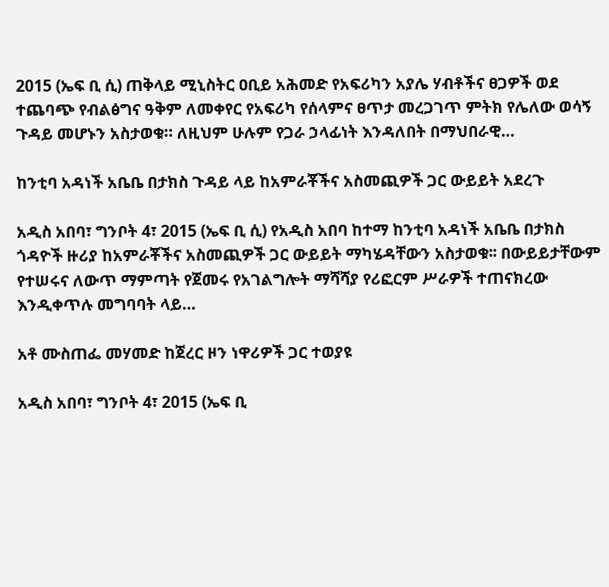2015 (ኤፍ ቢ ሲ) ጠቅላይ ሚኒስትር ዐቢይ አሕመድ የአፍሪካን አያሌ ሃብቶችና ፀጋዎች ወደ ተጨባጭ የብልፅግና ዓቅም ለመቀየር የአፍሪካ የሰላምና ፀጥታ መረጋገጥ ምትክ የሌለው ወሳኝ ጉዳይ መሆኑን አስታወቁ። ለዚህም ሁሉም የጋራ ኃላፊነት እንዳለበት በማህበራዊ…

ከንቲባ አዳነች አቤቤ በታክስ ጉዳይ ላይ ከአምራቾችና አስመጪዎች ጋር ውይይት አደረጉ

አዲስ አበባ፣ ግንቦት 4፣ 2015 (ኤፍ ቢ ሲ) የአዲስ አበባ ከተማ ከንቲባ አዳነች አቤቤ በታክስ ጎዳዮች ዙሪያ ከአምራቾችና አስመጪዎች ጋር ውይይት ማካሄዳቸውን አስታወቁ፡፡ በውይይታቸውም የተሠሩና ለውጥ ማምጣት የጀመሩ የአገልግሎት ማሻሻያ የሪፎርም ሥራዎች ተጠናክረው እንዲቀጥሉ መግባባት ላይ…

አቶ ሙስጠፌ መሃመድ ከጀረር ዞን ነዋሪዎች ጋር ተወያዩ

አዲስ አበባ፣ ግንቦት 4፣ 2015 (ኤፍ ቢ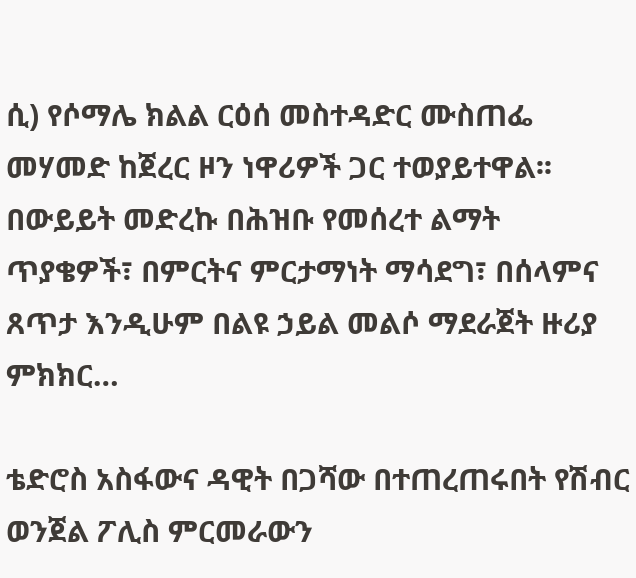ሲ) የሶማሌ ክልል ርዕሰ መስተዳድር ሙስጠፌ መሃመድ ከጀረር ዞን ነዋሪዎች ጋር ተወያይተዋል፡፡ በውይይት መድረኩ በሕዝቡ የመሰረተ ልማት ጥያቄዎች፣ በምርትና ምርታማነት ማሳደግ፣ በሰላምና ጸጥታ እንዲሁም በልዩ ኃይል መልሶ ማደራጀት ዙሪያ ምክክር…

ቴድሮስ አስፋውና ዳዊት በጋሻው በተጠረጠሩበት የሽብር ወንጀል ፖሊስ ምርመራውን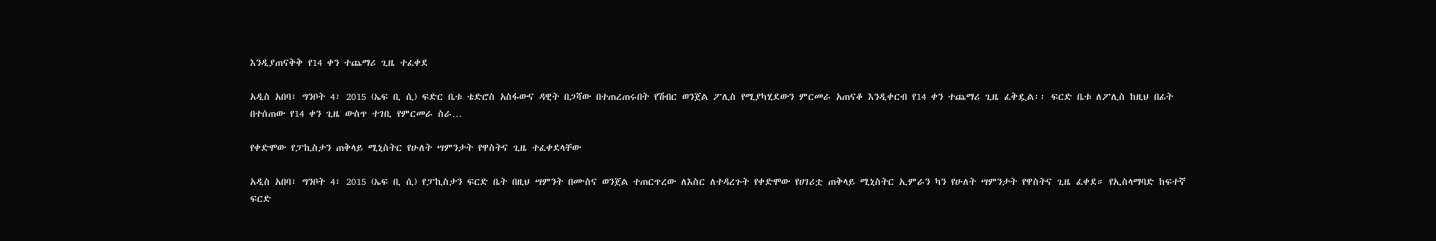እንዲያጠናቅቅ የ14 ቀን ተጨማሪ ጊዜ ተፈቀደ

አዲስ አበባ፣ ግንቦት 4፣ 2015 (ኤፍ ቢ ሲ) ፍድር ቤቱ ቴድሮስ አስፋውና ዳዊት በጋሻው በተጠረጠሩበት የሽብር ወንጀል ፖሊስ የሚያካሂደውን ምርመራ አጠናቆ እንዲቀርብ የ14 ቀን ተጨማሪ ጊዜ ፈቅዷል፡፡ ፍርድ ቤቱ ለፖሊስ ከዚህ በፊት በተሰጠው የ14 ቀን ጊዜ ውስጥ ተገቢ የምርመራ ስራ…

የቀድሞው የፓኪስታን ጠቅላይ ሚኒስትር የሁለት ሣምንታት የዋስትና ጊዜ ተፈቀደላቸው

አዲስ አበባ፣ ግንቦት 4፣ 2015 (ኤፍ ቢ ሲ) የፓኪስታን ፍርድ ቤት በዚህ ሣምንት በሙስና ወንጀል ተጠርጥረው ለእስር ለተዳረጉት የቀድሞው የሀገሪቷ ጠቅላይ ሚኒስትር ኢምራን ካን የሁለት ሣምንታት የዋስትና ጊዜ ፈቀደ። የኢስላማባድ ከፍተኛ ፍርድ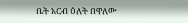ቤት አርብ ዕለት በዋለው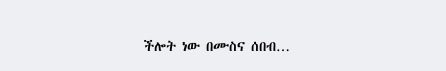ችሎት ነው በሙስና ሰበብ…